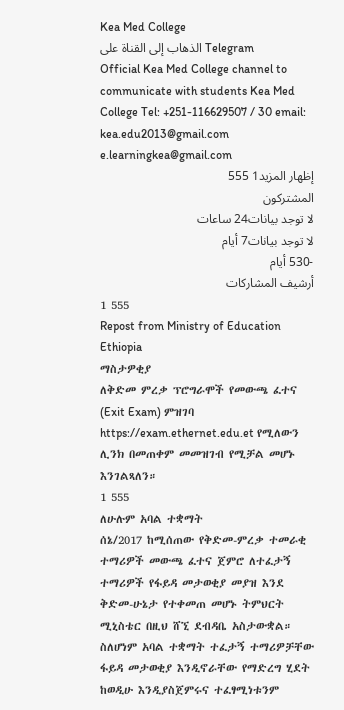Kea Med College
الذهاب إلى القناة على Telegram
Official Kea Med College channel to communicate with students Kea Med College Tel: +251-116629507 / 30 email: kea.edu2013@gmail.com e.learningkea@gmail.com
إظهار المزيد1 555
المشتركون
لا توجد بيانات24 ساعات
لا توجد بيانات7 أيام
-530 أيام
أرشيف المشاركات
1 555
Repost from Ministry of Education Ethiopia
ማስታዎቂያ
ለቅድመ ምረቃ ፕሮግራሞች የመውጫ ፈተና (Exit Exam) ምዝገባ https://exam.ethernet.edu.et የሚለውን ሊንክ በመጠቀም መመዝገብ የሚቻል መሆኑ እንገልጻለን።
1 555
ለሁሉም አባል ተቋማት
ሰኔ/2017 ከሚሰጠው የቅድመ-ምረቃ ተመራቂ ተማሪዎች መውጫ ፈተና ጀምሮ ለተፈታኝ ተማሪዎች የፋይዳ መታወቂያ መያዝ እንደ ቅድመ-ሁኔታ የተቀመጠ መሆኑ ትምህርት ሚኒስቴር በዚህ ሸኚ ደብዳቤ አስታውቋል።
ስለሆነም አባል ተቋማት ተፈታኝ ተማሪዎቻቸው ፋይዳ መታወቂያ እንዲኖራቸው የማድረግ ሂደት ከወዲሁ እንዲያስጀምሩና ተፈፃሚነቱንም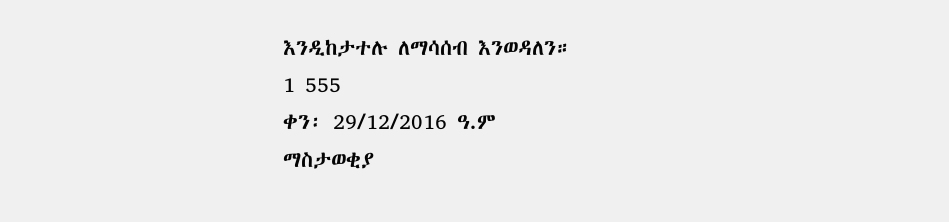እንዲከታተሉ ለማሳሰብ እንወዳለን።
1 555
ቀን፡ 29/12/2016 ዓ.ም
ማስታወቂያ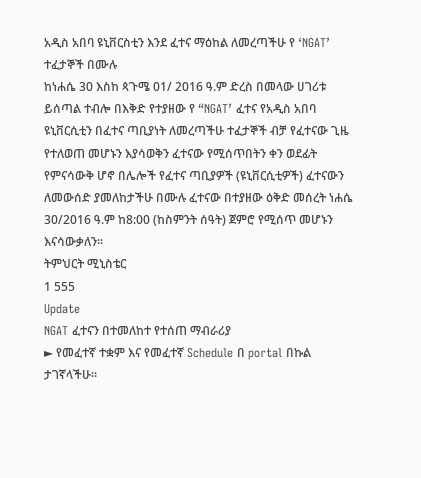አዲስ አበባ ዩኒቨርስቲን እንደ ፈተና ማዕከል ለመረጣችሁ የ ‘NGAT’ ተፈታኞች በሙሉ
ከነሐሴ 30 እስከ ጳጉሜ 01/ 2016 ዓ.ም ድረስ በመላው ሀገሪቱ ይሰጣል ተብሎ በእቅድ የተያዘው የ “NGAT’ ፈተና የአዲስ አበባ ዩኒቨርሲቲን በፈተና ጣቢያነት ለመረጣችሁ ተፈታኞች ብቻ የፈተናው ጊዜ የተለወጠ መሆኑን እያሳወቅን ፈተናው የሚሰጥበትን ቀን ወደፊት የምናሳውቅ ሆኖ በሌሎች የፈተና ጣቢያዎች (ዩኒቨርሲቲዎች) ፈተናውን ለመውሰድ ያመለከታችሁ በሙሉ ፈተናው በተያዘው ዕቅድ መሰረት ነሐሴ 30/2016 ዓ.ም ከ8:00 (ከስምንት ሰዓት) ጀምሮ የሚሰጥ መሆኑን እናሳውቃለን፡፡
ትምህርት ሚኒስቴር
1 555
Update
NGAT ፈተናን በተመለከተ የተሰጠ ማብራሪያ
► የመፈተኛ ተቋም እና የመፈተኛ Schedule በ portal በኩል ታገኛላችሁ።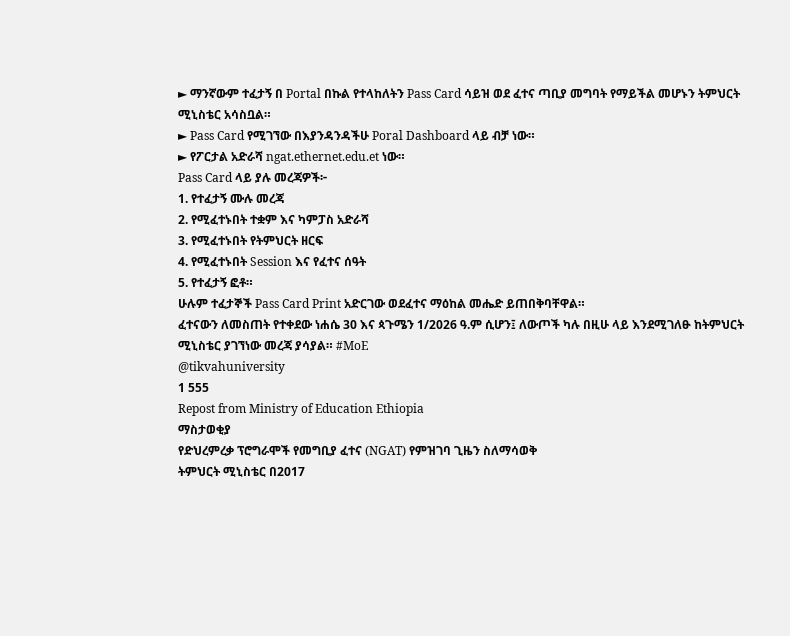► ማንኛውም ተፈታኝ በ Portal በኩል የተላከለትን Pass Card ሳይዝ ወደ ፈተና ጣቢያ መግባት የማይችል መሆኑን ትምህርት ሚኒስቴር አሳስቧል።
► Pass Card የሚገኘው በእያንዳንዳችሁ Poral Dashboard ላይ ብቻ ነው።
► የፖርታል አድራሻ ngat.ethernet.edu.et ነው።
Pass Card ላይ ያሉ መረጃዎች፦
1. የተፈታኝ ሙሉ መረጃ
2. የሚፈተኑበት ተቋም እና ካምፓስ አድራሻ
3. የሚፈተኑበት የትምህርት ዘርፍ
4. የሚፈተኑበት Session እና የፈተና ሰዓት
5. የተፈታኝ ፎቶ።
ሁሉም ተፈታኞች Pass Card Print አድርገው ወደፈተና ማዕከል መሔድ ይጠበቅባቸዋል።
ፈተናውን ለመስጠት የተቀደው ነሐሴ 30 እና ጳጉሜን 1/2026 ዓ.ም ሲሆን፤ ለውጦች ካሉ በዚሁ ላይ እንደሚገለፁ ከትምህርት ሚኒስቴር ያገኘነው መረጃ ያሳያል። #MoE
@tikvahuniversity
1 555
Repost from Ministry of Education Ethiopia
ማስታወቂያ
የድህረምረቃ ፕሮግራሞች የመግቢያ ፈተና (NGAT) የምዝገባ ጊዜን ስለማሳወቅ
ትምህርት ሚኒስቴር በ2017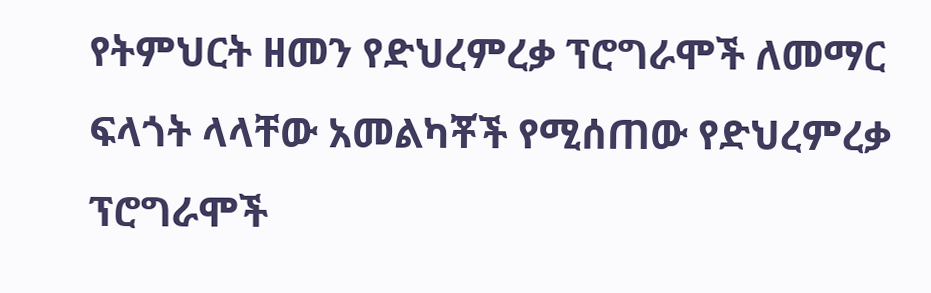የትምህርት ዘመን የድህረምረቃ ፕሮግራሞች ለመማር ፍላጎት ላላቸው አመልካቾች የሚሰጠው የድህረምረቃ ፕሮግራሞች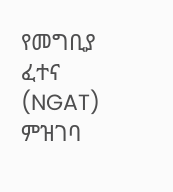የመግቢያ ፈተና (NGAT) ምዝገባ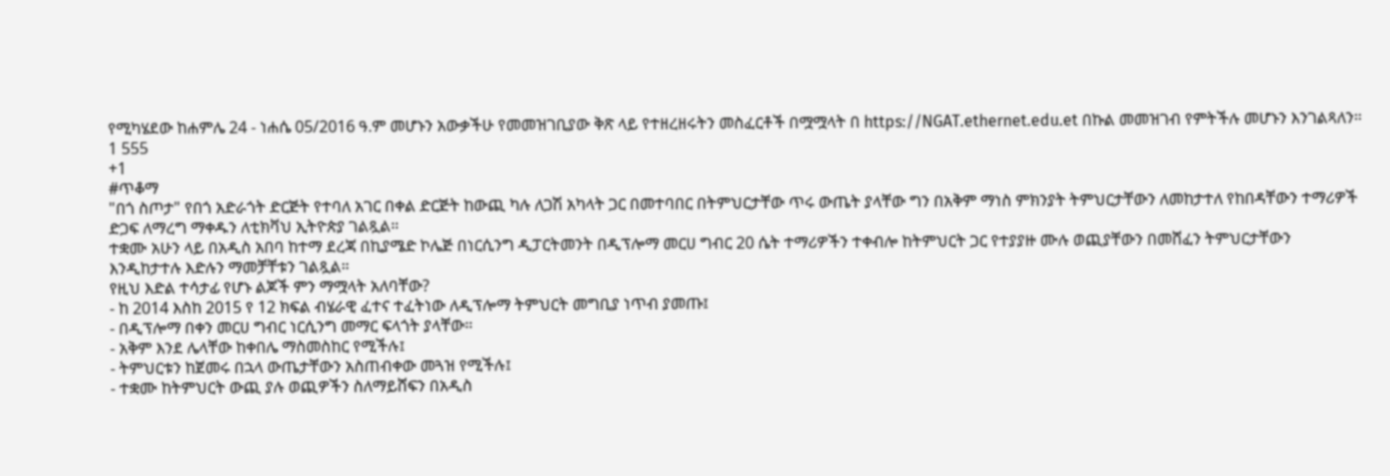የሚካሄደው ከሐምሌ 24 - ነሐሴ 05/2016 ዓ.ም መሆኑን አውቃችሁ የመመዝገቢያው ቅጽ ላይ የተዘረዘሩትን መስፈርቶች በሟሟላት በ https://NGAT.ethernet.edu.et በኩል መመዝገብ የምትችሉ መሆኑን እንገልጻለን።
1 555
+1
#ጥቆማ
"በጎ ስጦታ" የበጎ አድራጎት ድርጅት የተባለ አገር በቀል ድርጅት ከውጪ ካሉ ለጋሽ አካላት ጋር በመተባበር በትምህርታቸው ጥሩ ውጤት ያላቸው ግን በአቅም ማነስ ምክንያት ትምህርታቸውን ለመከታተለ የከበዳቸውን ተማሪዎች ድጋፍ ለማረግ ማቀዱን ለቲክቫህ ኢትዮጵያ ገልጿል።
ተቋሙ አሁን ላይ በአዲስ አበባ ከተማ ደረጃ በኪያሜድ ኮሌጅ በነርሲንግ ዲፓርትመንት በዲፕሎማ መርሀ ግብር 20 ሴት ተማሪዎችን ተቀብሎ ከትምህርት ጋር የተያያዙ ሙሉ ወጪያቸውን በመሸፈን ትምህርታቸውን እንዲከታተሉ እድሉን ማመቻቸቱን ገልጿል።
የዚህ እድል ተሳታፊ የሆኑ ልጆች ምን ማሟላት አለባቸው?
- ከ 2014 እስከ 2015 የ 12 ክፍል ብሄራዊ ፈተና ተፈትነው ለዲፕሎማ ትምህርት መግቢያ ነጥብ ያመጡ፤
- በዲፕሎማ በቀን መርሀ ግብር ነርሲንግ መማር ፍላጎት ያላቸው።
- አቅም እንደ ሌላቸው ከቀበሌ ማስመስከር የሚችሉ፤
- ትምህርቱን ከጀመሩ በኋላ ውጤታቸውን አስጠብቀው መጓዝ የሚችሉ፤
- ተቋሙ ከትምህርት ውጪ ያሉ ወጪዎችን ስለማይሸፍን በአዲስ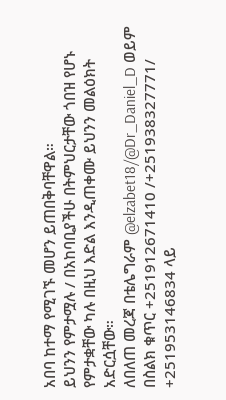አበባ ከተማ የሚገኙ መሆን ይጠበቅባቸዋል።
ይህንን የምታሟሉ / በአከባቢያችሁ በትምህርታቸው ጎበዝ የሆኑ የምታቋቸው ካሉ በዚህ እድል እንዲጠቀሙ ይህንን መልዕክት አድርሷቸው።
ለበለጠ መረጃ በቴሌግራም @elzabet18/@Dr_Daniel_D ወይም በስልክ ቁጥር +251912671410 /+251938327771/ +251953146834 ላይ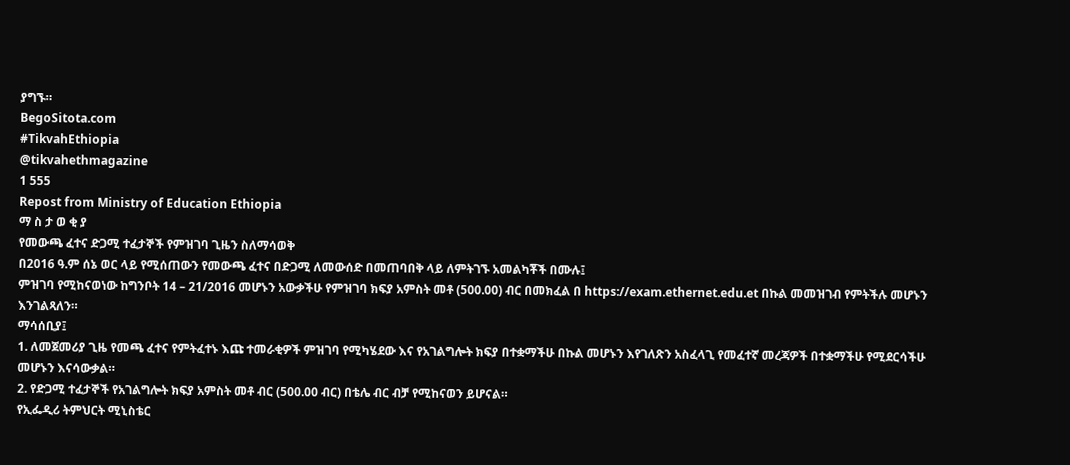ያግኙ።
BegoSitota.com
#TikvahEthiopia
@tikvahethmagazine
1 555
Repost from Ministry of Education Ethiopia
ማ ስ ታ ወ ቂ ያ
የመውጫ ፈተና ድጋሚ ተፈታኞች የምዝገባ ጊዜን ስለማሳወቅ
በ2016 ዓ.ም ሰኔ ወር ላይ የሚሰጠውን የመውጫ ፈተና በድጋሚ ለመውሰድ በመጠባበቅ ላይ ለምትገኙ አመልካቾች በሙሉ፤
ምዝገባ የሚከናወነው ከግንቦት 14 – 21/2016 መሆኑን አውቃችሁ የምዝገባ ክፍያ አምስት መቶ (500.00) ብር በመክፈል በ https://exam.ethernet.edu.et በኩል መመዝገብ የምትችሉ መሆኑን እንገልጻለን።
ማሳሰቢያ፤
1. ለመጀመሪያ ጊዜ የመጫ ፈተና የምትፈተኑ እጩ ተመራቂዎች ምዝገባ የሚካሄደው እና የአገልግሎት ክፍያ በተቋማችሁ በኩል መሆኑን እየገለጽን አስፈላጊ የመፈተኛ መረጃዎች በተቋማችሁ የሚደርሳችሁ መሆኑን እናሳውቃል።
2. የድጋሚ ተፈታኞች የአገልግሎት ክፍያ አምስት መቶ ብር (500.00 ብር) በቴሌ ብር ብቻ የሚከናወን ይሆናል።
የኢፌዲሪ ትምህርት ሚኒስቴር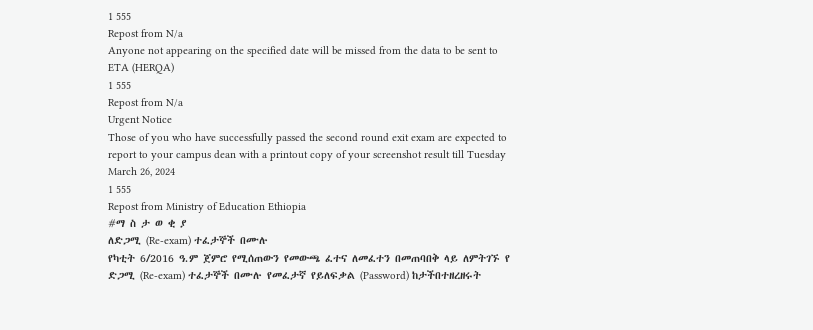1 555
Repost from N/a
Anyone not appearing on the specified date will be missed from the data to be sent to ETA (HERQA)
1 555
Repost from N/a
Urgent Notice
Those of you who have successfully passed the second round exit exam are expected to report to your campus dean with a printout copy of your screenshot result till Tuesday March 26, 2024
1 555
Repost from Ministry of Education Ethiopia
#ማ ስ ታ ወ ቂ ያ
ለድጋሚ (Re-exam) ተፈታኞች በሙሉ
የካቲት 6/2016 ዓ.ም ጀምሮ የሚሰጠውን የመውጫ ፈተና ለመፈተን በመጠባበቅ ላይ ለምትገኙ የ ድጋሚ (Re-exam) ተፈታኞች በሙሉ የመፈታኛ የይለፍቃል (Password) ከታችበተዘረዘሩት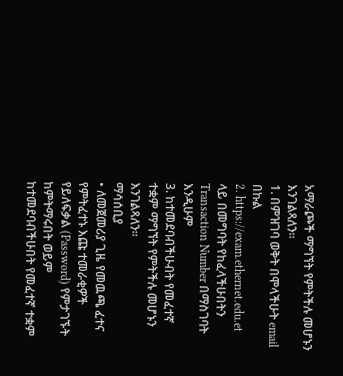አማራጮች ማግኘት የምትችሉ መሆኑን እንገልጻለን።
1. በምዝገባ ወቅት በሞላችሁት email በኩል
2. https://exam.ethernet.edu.et ላይ በመግባት የከፈላችሁበትን Transaction Number በማስገባት እንዲሁም
3. ከተመደባብችሁብት የመፈተኛ ተቋም ማግኘት የምትችሉ መሆኑን እንገልጻለን።
ማሳሰቢያ
• ለመጀመሪያ ጊዜ የመዉጫ ፈተና የምትፈተኑ እጩ ተመራቂዎች የይለፍቃል (Password) የምታገኙት ከምትማሩበት ወይም ከተመደባብችሁበት የመፈተኛ ተቋም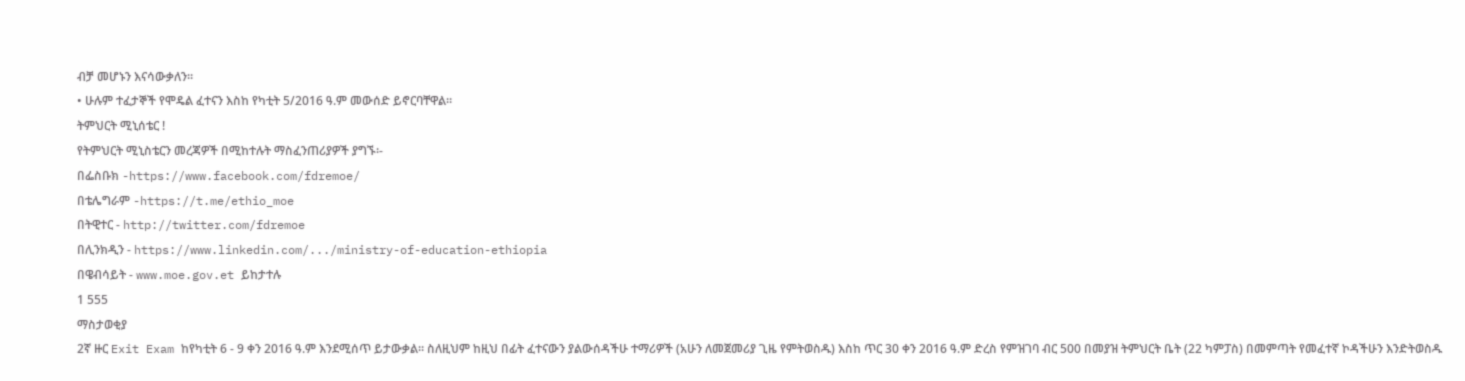ብቻ መሆኑን እናሳውቃለን።
• ሁሉም ተፈታኞች የሞዴል ፈተናን እስከ የካቲት 5/2016 ዓ.ም መውሰድ ይኖርባቸዋል።
ትምህርት ሚኒሰቴር !
የትምህርት ሚኒስቴርን መረጃዎች በሚከተሉት ማስፈንጠሪያዎች ያግኙ፡-
በፌስቡክ -https://www.facebook.com/fdremoe/
በቴሌግራም -https://t.me/ethio_moe
በትዊተር - http://twitter.com/fdremoe
በሊንክዲን - https://www.linkedin.com/.../ministry-of-education-ethiopia
በዌብሳይት - www.moe.gov.et ይከታተሉ
1 555
ማስታወቂያ
2ኛ ዙር Exit Exam ከየካቲት 6 - 9 ቀን 2016 ዓ.ም እንደሚሰጥ ይታውቃል። ስለዚህም ከዚህ በፊት ፈተናውን ያልውሰዳችሁ ተማሪዎች (አሁን ለመጀመሪያ ጊዜ የምትወስዱ) እስከ ጥር 30 ቀን 2016 ዓ.ም ድረስ የምዝገባ ብር 500 በመያዝ ትምህርት ቤት (22 ካምፓስ) በመምጣት የመፈተኛ ኮዳችሁን እንድትወስዱ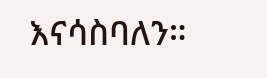እናሳስባለን።